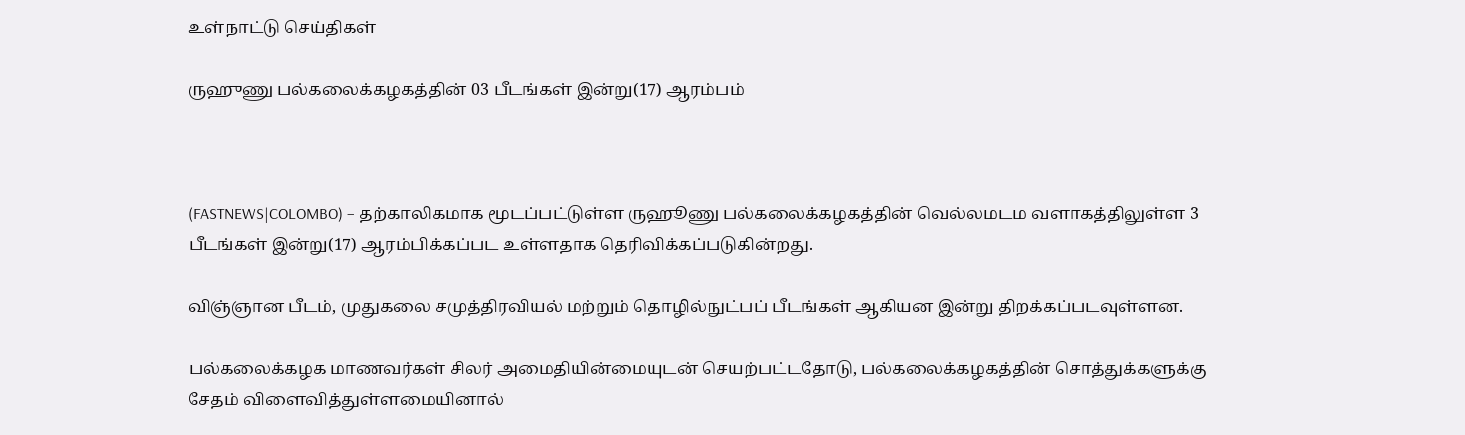உள்நாட்டு செய்திகள்

ருஹுணு பல்கலைக்கழகத்தின் 03 பீடங்கள் இன்று(17) ஆரம்பம்



(FASTNEWS|COLOMBO) – தற்காலிகமாக மூடப்பட்டுள்ள ருஹூணு பல்கலைக்கழகத்தின் வெல்லமடம வளாகத்திலுள்ள 3 பீடங்கள் இன்று(17) ஆரம்பிக்கப்பட உள்ளதாக தெரிவிக்கப்படுகின்றது.

விஞ்ஞான பீடம், முதுகலை சமுத்திரவியல் மற்றும் தொழில்நுட்பப் பீடங்கள் ஆகியன இன்று திறக்கப்படவுள்ளன.

பல்கலைக்கழக மாணவர்கள் சிலர் அமைதியின்மையுடன் செயற்பட்டதோடு, பல்கலைக்கழகத்தின் சொத்துக்களுக்கு சேதம் விளைவித்துள்ளமையினால்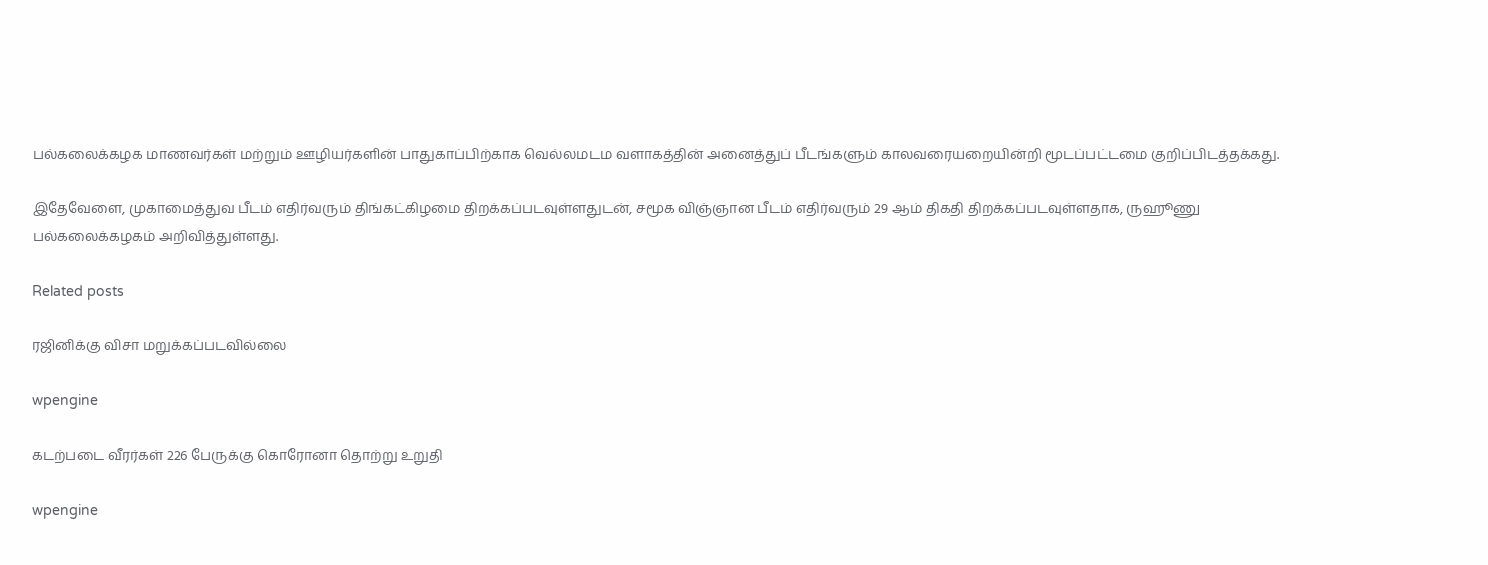பல்கலைக்கழக மாணவர்கள் மற்றும் ஊழியர்களின் பாதுகாப்பிற்காக வெல்லமடம வளாகத்தின் அனைத்துப் பீடங்களும் காலவரையறையின்றி மூடப்பட்டமை குறிப்பிடத்தக்கது.

இதேவேளை, முகாமைத்துவ பீடம் எதிர்வரும் திங்கட்கிழமை திறக்கப்படவுள்ளதுடன், சமூக விஞ்ஞான பீடம் எதிர்வரும் 29 ஆம் திகதி திறக்கப்படவுள்ளதாக, ருஹூணு பல்கலைக்கழகம் அறிவித்துள்ளது.

Related posts

ரஜினிக்கு விசா மறுக்கப்படவில்லை

wpengine

கடற்படை வீரர்கள் 226 பேருக்கு கொரோனா தொற்று உறுதி

wpengine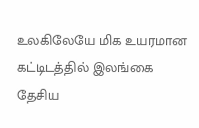உலகிலேயே மிக உயரமான கட்டிடத்தில் இலங்கை தேசிய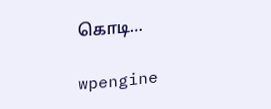கொடி…

wpengine